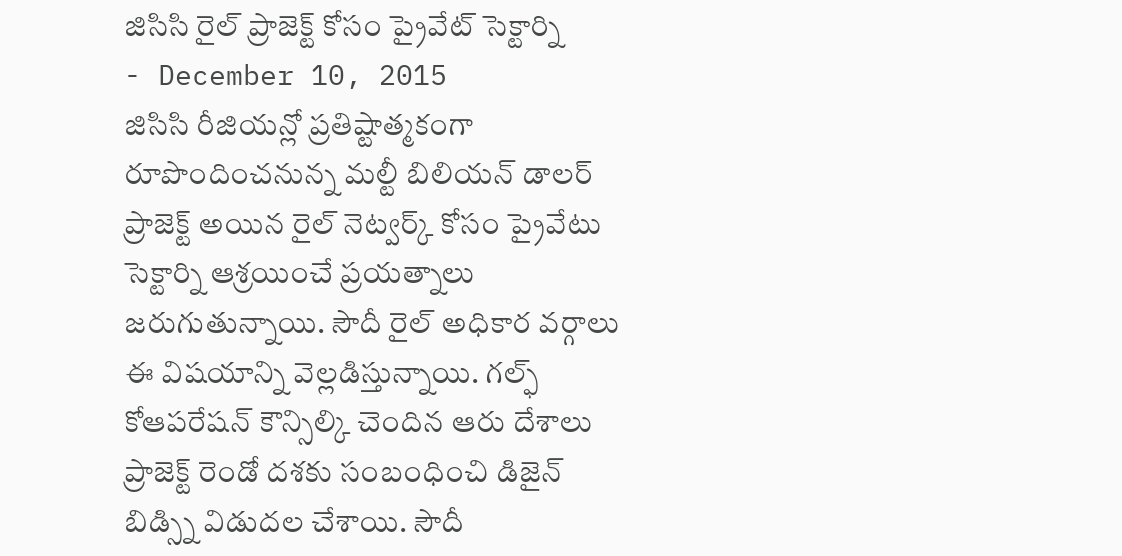జిసిసి రైల్ ప్రాజెక్ట్ కోసం ప్రైవేట్ సెక్టార్ని
- December 10, 2015
జిసిసి రీజియన్లో ప్రతిష్టాత్మకంగా రూపొందించనున్న మల్టీ బిలియన్ డాలర్ ప్రాజెక్ట్ అయిన రైల్ నెట్వర్క్ కోసం ప్రైవేటు సెక్టార్ని ఆశ్రయించే ప్రయత్నాలు జరుగుతున్నాయి. సౌదీ రైల్ అధికార వర్గాలు ఈ విషయాన్ని వెల్లడిస్తున్నాయి. గల్ఫ్ కోఆపరేషన్ కౌన్సిల్కి చెందిన ఆరు దేశాలు ప్రాజెక్ట్ రెండో దశకు సంబంధించి డిజైన్ బిడ్స్ని విడుదల చేశాయి. సౌదీ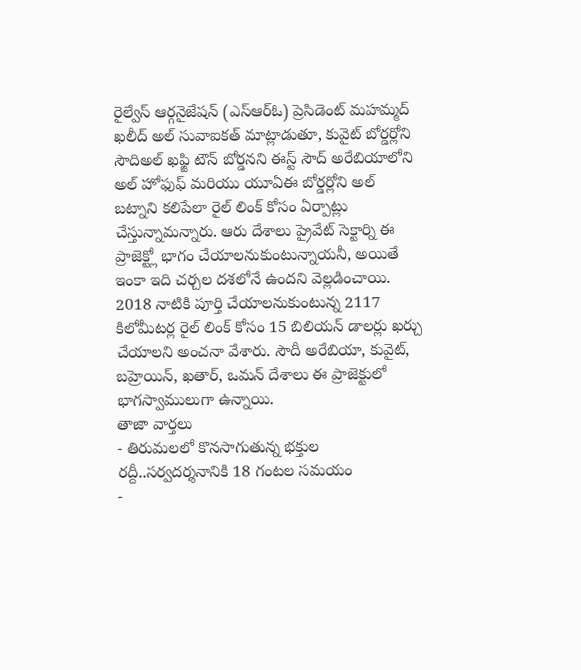రైల్వేస్ ఆర్గనైజేషన్ (ఎస్ఆర్ఓ) ప్రెసిడెంట్ మహమ్మద్ ఖలీద్ అల్ సువాఐకత్ మాట్లాడుతూ, కువైట్ బోర్డర్లోని సౌదిఅల్ ఖఫ్జి టౌన్ బోర్డనని ఈస్ట్ సౌద్ అరేబియాలోని అల్ హోఫుఫ్ మరియు యూఏఈ బోర్డర్లోని అల్ బట్నాని కలిపేలా రైల్ లింక్ కోసం ఏర్పాట్లు చేస్తున్నామన్నారు. ఆరు దేశాలు ప్రైవేట్ సెక్టార్ని ఈ ప్రాజెక్ట్లో భాగం చేయాలనుకుంటున్నాయనీ, అయితే ఇంకా ఇది చర్చల దశలోనే ఉందని వెల్లడించాయి. 2018 నాటికి పూర్తి చేయాలనుకుంటున్న 2117 కిలోమీటర్ల రైల్ లింక్ కోసం 15 బిలియన్ డాలర్లు ఖర్చు చేయాలని అంచనా వేశారు. సౌదీ అరేబియా, కువైట్, బహ్రెయిన్, ఖతార్, ఒమన్ దేశాలు ఈ ప్రాజెక్టులో భాగస్వాములుగా ఉన్నాయి.
తాజా వార్తలు
- తిరుమలలో కొనసాగుతున్న భక్తుల రద్దీ..సర్వదర్శనానికి 18 గంటల సమయం
-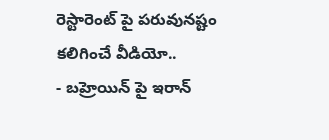రెస్టారెంట్ పై పరువునష్టం కలిగించే వీడియో..
- బహ్రెయిన్ పై ఇరాన్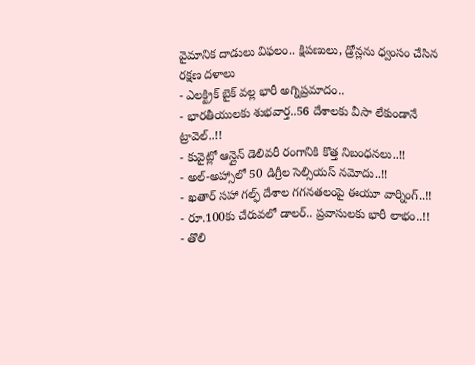వైమానిక దాడులు విఫలం.. క్షిపణులు, డ్రోన్లను ధ్వంసం చేసిన రక్షణ దళాలు
- ఎలక్ట్రిక్ బైక్ వల్ల భారీ అగ్నిప్రమాదం..
- భారతీయులకు శుభవార్త..56 దేశాలకు వీసా లేకుండానే ట్రావెల్..!!
- కువైట్లో ఆన్లైన్ డెలివరీ రంగానికి కొత్త నిబంధనలు..!!
- అల్-అహ్సాలో 50 డిగ్రీల సెల్సియస్ నమోదు..!!
- ఖతార్ సహా గల్ఫ్ దేశాల గగనతలంపై ఈయూ వార్నింగ్..!!
- రూ.100కు చేరువలో డాలర్.. ప్రవాసులకు భారీ లాభం..!!
- తొలి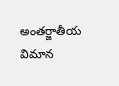అంతర్జాతీయ విమాన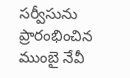సర్వీసును ప్రారంభించిన ముంబై నేవీ